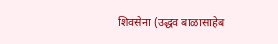शिवसेना (उद्धव बाळासाहेब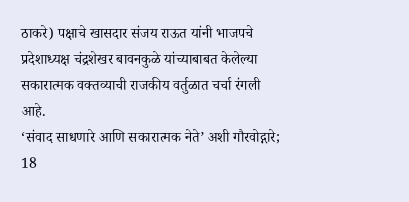ठाकरे) पक्षाचे खासदार संजय राऊत यांनी भाजपचे प्रदेशाध्यक्ष चंद्रशेखर बावनकुळे यांच्याबाबत केलेल्या सकारात्मक वक्तव्याची राजकीय वर्तुळात चर्चा रंगली आहे.
‘संवाद साधणारे आणि सकारात्मक नेते’ अशी गौरवोद्गारे; 18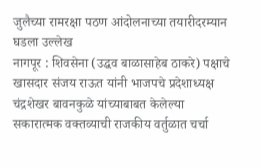जुलैच्या रामरक्षा पठण आंदोलनाच्या तयारीदरम्यान घडला उल्लेख
नागपूर : शिवसेना (उद्धव बाळासाहेब ठाकरे) पक्षाचे खासदार संजय राऊत यांनी भाजपचे प्रदेशाध्यक्ष चंद्रशेखर बावनकुळे यांच्याबाबत केलेल्या सकारात्मक वक्तव्याची राजकीय वर्तुळात चर्चा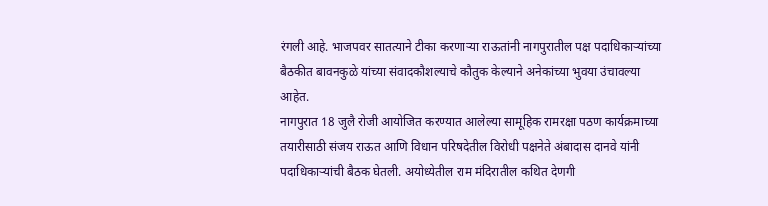रंगली आहे. भाजपवर सातत्याने टीका करणाऱ्या राऊतांनी नागपुरातील पक्ष पदाधिकाऱ्यांच्या बैठकीत बावनकुळे यांच्या संवादकौशल्याचे कौतुक केल्याने अनेकांच्या भुवया उंचावल्या आहेत.
नागपुरात 18 जुलै रोजी आयोजित करण्यात आलेल्या सामूहिक रामरक्षा पठण कार्यक्रमाच्या तयारीसाठी संजय राऊत आणि विधान परिषदेतील विरोधी पक्षनेते अंबादास दानवे यांनी पदाधिकाऱ्यांची बैठक घेतली. अयोध्येतील राम मंदिरातील कथित देणगी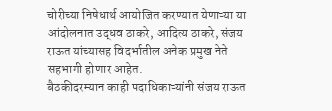चोरीच्या निषेधार्थ आयोजित करण्यात येणाऱ्या या आंदोलनात उद्धव ठाकरे, आदित्य ठाकरे, संजय राऊत यांच्यासह विदर्भातील अनेक प्रमुख नेते सहभागी होणार आहेत.
बैठकीदरम्यान काही पदाधिकाऱ्यांनी संजय राऊत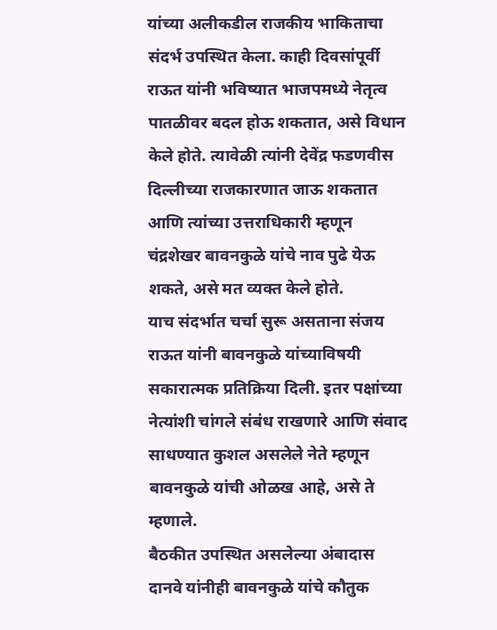यांच्या अलीकडील राजकीय भाकिताचा संदर्भ उपस्थित केला. काही दिवसांपूर्वी राऊत यांनी भविष्यात भाजपमध्ये नेतृत्व पातळीवर बदल होऊ शकतात, असे विधान केले होते. त्यावेळी त्यांनी देवेंद्र फडणवीस दिल्लीच्या राजकारणात जाऊ शकतात आणि त्यांच्या उत्तराधिकारी म्हणून चंद्रशेखर बावनकुळे यांचे नाव पुढे येऊ शकते, असे मत व्यक्त केले होते.
याच संदर्भात चर्चा सुरू असताना संजय राऊत यांनी बावनकुळे यांच्याविषयी सकारात्मक प्रतिक्रिया दिली. इतर पक्षांच्या नेत्यांशी चांगले संबंध राखणारे आणि संवाद साधण्यात कुशल असलेले नेते म्हणून बावनकुळे यांची ओळख आहे, असे ते म्हणाले.
बैठकीत उपस्थित असलेल्या अंबादास दानवे यांनीही बावनकुळे यांचे कौतुक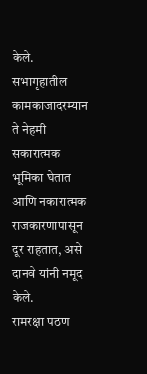केले. सभागृहातील कामकाजादरम्यान ते नेहमी सकारात्मक भूमिका घेतात आणि नकारात्मक राजकारणापासून दूर राहतात, असे दानवे यांनी नमूद केले.
रामरक्षा पठण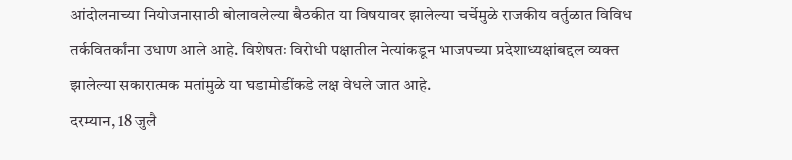आंदोलनाच्या नियोजनासाठी बोलावलेल्या बैठकीत या विषयावर झालेल्या चर्चेमुळे राजकीय वर्तुळात विविध तर्कवितर्कांना उधाण आले आहे. विशेषतः विरोधी पक्षातील नेत्यांकडून भाजपच्या प्रदेशाध्यक्षांबद्दल व्यक्त झालेल्या सकारात्मक मतांमुळे या घडामोडींकडे लक्ष वेधले जात आहे.
दरम्यान, 18 जुलै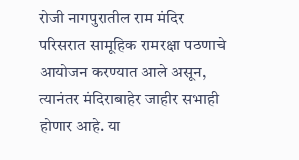रोजी नागपुरातील राम मंदिर परिसरात सामूहिक रामरक्षा पठणाचे आयोजन करण्यात आले असून, त्यानंतर मंदिराबाहेर जाहीर सभाही होणार आहे. या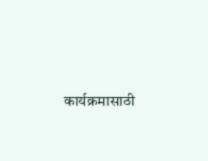कार्यक्रमासाठी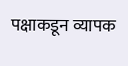पक्षाकडून व्यापक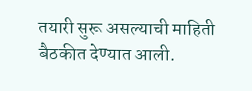तयारी सुरू असल्याची माहिती बैठकीत देण्यात आली.